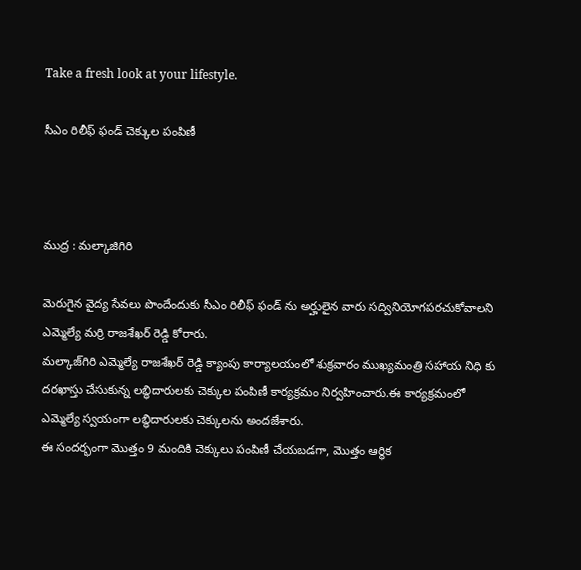Take a fresh look at your lifestyle.

సీఎం రిలీఫ్ ఫండ్ చెక్కుల పంపిణీ



ముద్ర : మల్కాజిగిరి

మెరుగైన వైద్య సేవలు పొందేందుకు సీఎం రిలీఫ్ ఫండ్ ను అర్హులైన వారు సద్వినియోగపరచుకోవాలని ఎమ్మెల్యే మర్రి రాజశేఖర్ రెడ్డి కోరారు.
మల్కాజ్‌గిరి ఎమ్మెల్యే రాజశేఖర్ రెడ్డి క్యాంపు కార్యాలయంలో శుక్రవారం ముఖ్యమంత్రి సహాయ నిధి కు దరఖాస్తు చేసుకున్న లబ్ధిదారులకు చెక్కుల పంపిణీ కార్యక్రమం నిర్వహించారు.ఈ కార్యక్రమంలో ఎమ్మెల్యే స్వయంగా లబ్ధిదారులకు చెక్కులను అందజేశారు.
ఈ సందర్భంగా మొత్తం 9 మందికి చెక్కులు పంపిణీ చేయబడగా, మొత్తం ఆర్థిక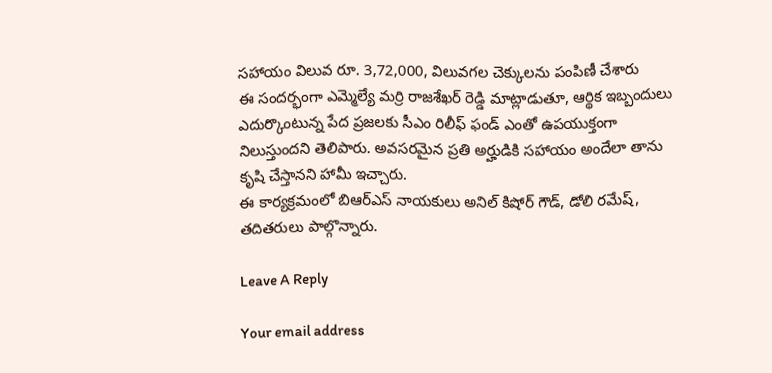సహాయం విలువ రూ. 3,72,000, విలువగల చెక్కులను పంపిణీ చేశారు
ఈ సందర్భంగా ఎమ్మెల్యే మర్రి రాజశేఖర్ రెడ్డి మాట్లాడుతూ, ఆర్థిక ఇబ్బందులు ఎదుర్కొంటున్న పేద ప్రజలకు సీఎం రిలీఫ్ ఫండ్ ఎంతో ఉపయుక్తంగా నిలుస్తుందని తెలిపారు. అవసరమైన ప్రతి అర్హుడికి సహాయం అందేలా తాను కృషి చేస్తానని హామీ ఇచ్చారు.
ఈ కార్యక్రమంలో బిఆర్ఎస్ నాయకులు అనిల్ కిషోర్ గౌడ్, డోలి రమేష్, తదితరులు పాల్గొన్నారు.

Leave A Reply

Your email address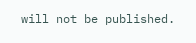will not be published.